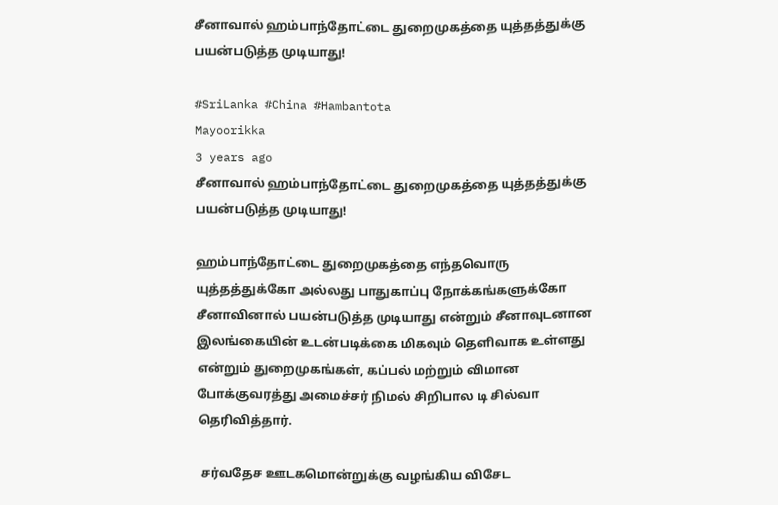சீனாவால் ஹம்பாந்தோட்டை துறைமுகத்தை யுத்தத்துக்கு பயன்படுத்த முடியாது!

#SriLanka #China #Hambantota
Mayoorikka
3 years ago
சீனாவால் ஹம்பாந்தோட்டை துறைமுகத்தை யுத்தத்துக்கு பயன்படுத்த முடியாது!

ஹம்பாந்தோட்டை துறைமுகத்தை எந்தவொரு யுத்தத்துக்கோ அல்லது பாதுகாப்பு நோக்கங்களுக்கோ சீனாவினால் பயன்படுத்த முடியாது என்றும் சீனாவுடனான இலங்கையின் உடன்படிக்கை மிகவும் தெளிவாக உள்ளது என்றும் துறைமுகங்கள், கப்பல் மற்றும் விமான போக்குவரத்து அமைச்சர் நிமல் சிறிபால டி சில்வா தெரிவித்தார்.

 சர்வதேச ஊடகமொன்றுக்கு வழங்கிய விசேட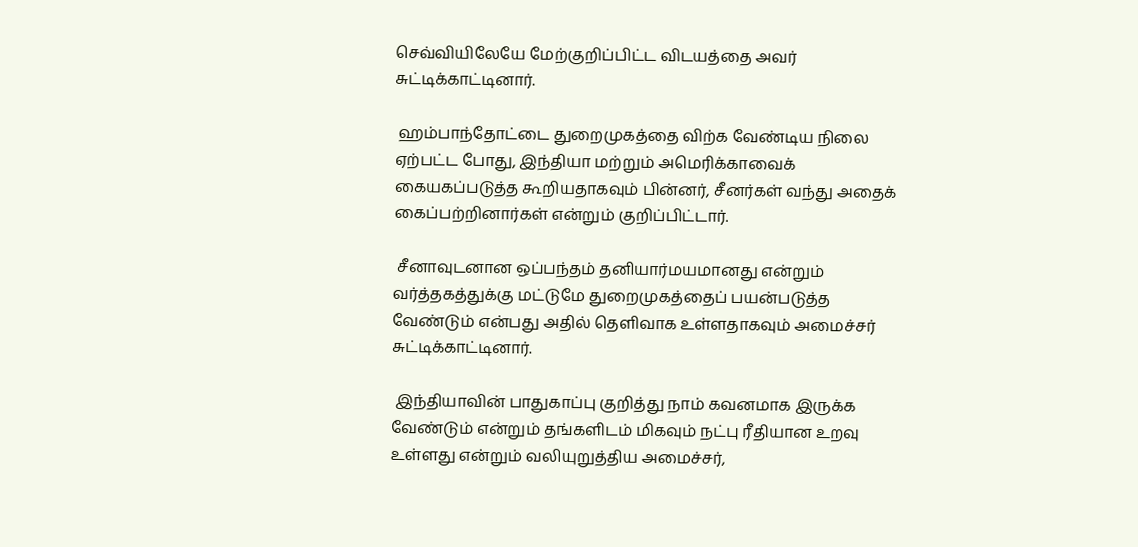செவ்வியிலேயே மேற்குறிப்பிட்ட விடயத்தை அவர் சுட்டிக்காட்டினார்.

 ஹம்பாந்தோட்டை துறைமுகத்தை விற்க வேண்டிய நிலை ஏற்பட்ட போது, இந்தியா மற்றும் அமெரிக்காவைக் கையகப்படுத்த கூறியதாகவும் பின்னர், சீனர்கள் வந்து அதைக் கைப்பற்றினார்கள் என்றும் குறிப்பிட்டார்.

 சீனாவுடனான ஒப்பந்தம் தனியார்மயமானது என்றும் வர்த்தகத்துக்கு மட்டுமே துறைமுகத்தைப் பயன்படுத்த வேண்டும் என்பது அதில் தெளிவாக உள்ளதாகவும் அமைச்சர் சுட்டிக்காட்டினார்.

 இந்தியாவின் பாதுகாப்பு குறித்து நாம் கவனமாக இருக்க வேண்டும் என்றும் தங்களிடம் மிகவும் நட்பு ரீதியான உறவு உள்ளது என்றும் வலியுறுத்திய அமைச்சர்,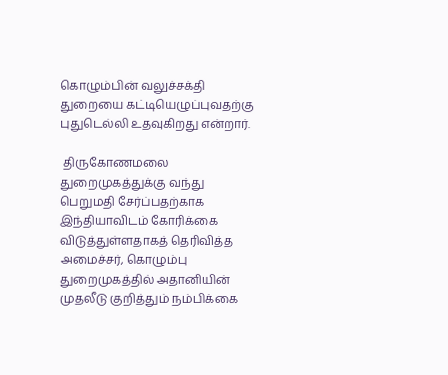கொழும்பின் வலுச்சக்தி துறையை கட்டியெழுப்புவதற்கு புதுடெல்லி உதவுகிறது என்றார்.

 திருகோணமலை துறைமுகத்துக்கு வந்து பெறுமதி சேர்ப்பதற்காக இந்தியாவிடம் கோரிக்கை விடுத்துள்ளதாகத் தெரிவித்த அமைச்சர், கொழும்பு துறைமுகத்தில் அதானியின் முதலீடு குறித்தும் நம்பிக்கை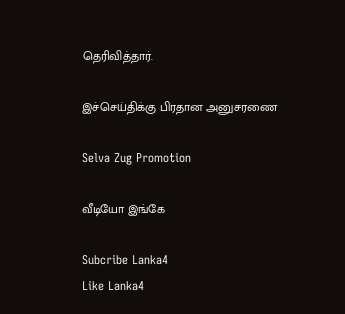தெரிவித்தார்.

இச்செய்திக்கு பிரதான அனுசரணை

Selva Zug Promotion

வீடியோ இங்கே

Subcribe Lanka4
Like Lanka4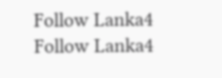Follow Lanka4
Follow Lanka4